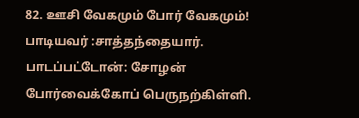82. ஊசி வேகமும் போர் வேகமும்! பாடியவர் :சாத்தந்தையார். பாடப்பட்டோன்: சோழன் போர்வைக்கோப் பெருநற்கிள்ளி.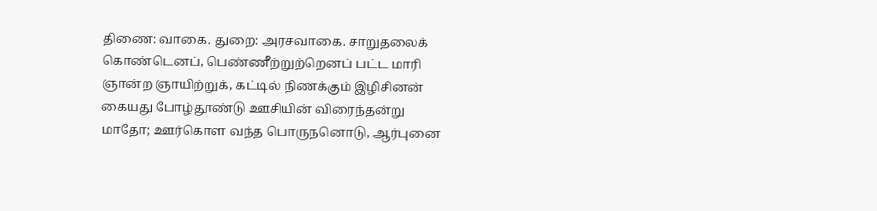திணை: வாகை. துறை: அரசவாகை. சாறுதலைக் கொண்டெனப், பெண்ணீற்றுற்றெனப் பட்ட மாரி ஞான்ற ஞாயிற்றுக், கட்டில் நிணக்கும் இழிசினன் கையது போழ்தூண்டு ஊசியின் விரைந்தன்று மாதோ; ஊர்கொள வந்த பொருநனொடு, ஆர்புனை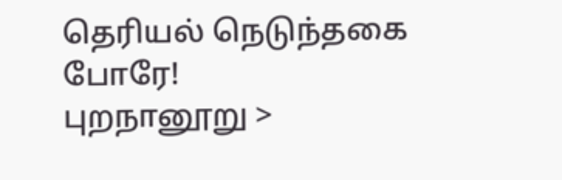தெரியல் நெடுந்தகை போரே!
புறநானூறு >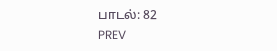பாடல்: 82
PREV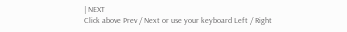| NEXT
Click above Prev / Next or use your keyboard Left / Right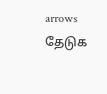arrows
தேடுக